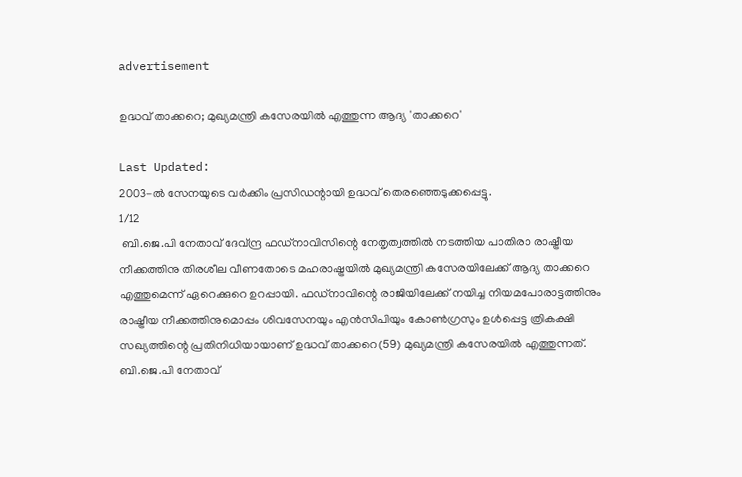advertisement

ഉദ്ധവ് താക്കറെ; മുഖ്യമന്ത്രി കസേരയിൽ എത്തുന്ന ആദ്യ 'താക്കറെ'

Last Updated:
2003-ൽ സേനയുടെ വർക്കിം പ്രസിഡന്റായി ഉദ്ധവ് തെരഞ്ഞെടുക്കപ്പെട്ടു.
1/12
 ബി.ജെ.പി നേതാവ് ദേവ്ന്ദ്ര ഫഡ്നാവിസിന്റെ നേതൃത്വത്തിൽ നടത്തിയ പാതിരാ രാഷ്ട്രീയ നീക്കത്തിനു തിരശീല വീണതോടെ മഹരാഷ്ട്രയിൽ മുഖ്യമന്ത്രി കസേരയിലേക്ക് ആദ്യ താക്കറെ എത്തുമെന്ന് ഏറെക്കുറെ ഉറപ്പായി. ഫഡ്നാവിന്റെ രാജിയിലേക്ക് നയിച്ച നിയമപോരാട്ടത്തിനും രാഷ്ട്രീയ നീക്കത്തിനുമൊപ്പം ശിവസേനയും എൻസിപിയും കോൺഗ്രസും ഉൾപ്പെട്ട ത്രികക്ഷി സഖ്യത്തിന്റെ പ്രതിനിധിയായാണ് ഉദ്ധവ് താക്കറെ(59) മുഖ്യമന്ത്രി കസേരയിൽ എത്തുന്നത്.
ബി.ജെ.പി നേതാവ്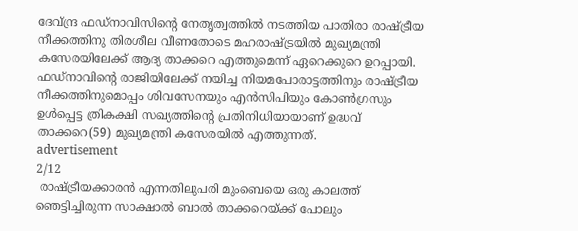ദേവ്ന്ദ്ര ഫഡ്നാവിസിന്റെ നേതൃത്വത്തിൽ നടത്തിയ പാതിരാ രാഷ്ട്രീയ നീക്കത്തിനു തിരശീല വീണതോടെ മഹരാഷ്ട്രയിൽ മുഖ്യമന്ത്രി കസേരയിലേക്ക് ആദ്യ താക്കറെ എത്തുമെന്ന് ഏറെക്കുറെ ഉറപ്പായി. ഫഡ്നാവിന്റെ രാജിയിലേക്ക് നയിച്ച നിയമപോരാട്ടത്തിനും രാഷ്ട്രീയ നീക്കത്തിനുമൊപ്പം ശിവസേനയും എൻസിപിയും കോൺഗ്രസും ഉൾപ്പെട്ട ത്രികക്ഷി സഖ്യത്തിന്റെ പ്രതിനിധിയായാണ് ഉദ്ധവ് താക്കറെ(59) മുഖ്യമന്ത്രി കസേരയിൽ എത്തുന്നത്.
advertisement
2/12
 രാഷ്ട്രീയക്കാരൻ എന്നതിലുപരി മുംബെയെ ഒരു കാലത്ത് ഞെട്ടിച്ചിരുന്ന സാക്ഷാൽ ബാൽ താക്കറെയ്ക്ക് പോലും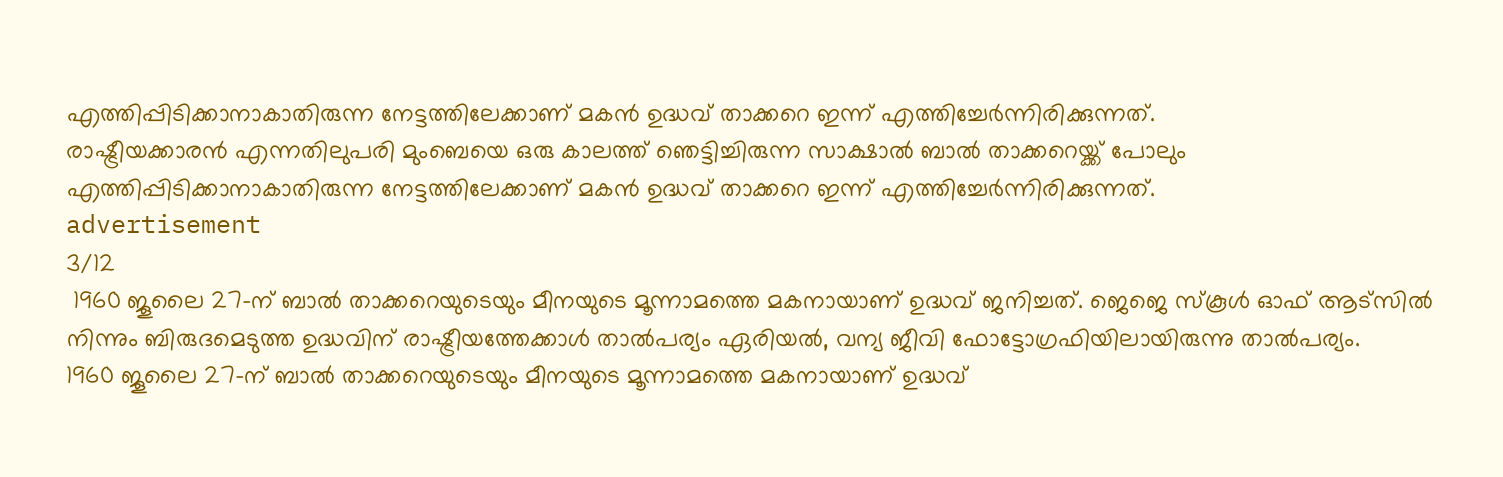എത്തിപ്പിടിക്കാനാകാതിരുന്ന നേട്ടത്തിലേക്കാണ് മകൻ ഉദ്ധവ് താക്കറെ ഇന്ന് എത്തിച്ചേർന്നിരിക്കുന്നത്.
രാഷ്ട്രീയക്കാരൻ എന്നതിലുപരി മുംബെയെ ഒരു കാലത്ത് ഞെട്ടിച്ചിരുന്ന സാക്ഷാൽ ബാൽ താക്കറെയ്ക്ക് പോലും എത്തിപ്പിടിക്കാനാകാതിരുന്ന നേട്ടത്തിലേക്കാണ് മകൻ ഉദ്ധവ് താക്കറെ ഇന്ന് എത്തിച്ചേർന്നിരിക്കുന്നത്.
advertisement
3/12
 1960 ജൂലൈ 27-ന് ബാൽ താക്കറെയുടെയും മീനയുടെ മൂന്നാമത്തെ മകനായാണ് ഉദ്ധവ് ജനിച്ചത്. ജെജെ സ്കൂൾ ഓഫ് ആട്സിൽ നിന്നും ബിരുദമെടുത്ത ഉദ്ധവിന് രാഷ്ട്രീയത്തേക്കാൾ താൽപര്യം ഏരിയൽ, വന്യ ജീവി ഫോട്ടോഗ്രഫിയിലായിരുന്നു താൽപര്യം.
1960 ജൂലൈ 27-ന് ബാൽ താക്കറെയുടെയും മീനയുടെ മൂന്നാമത്തെ മകനായാണ് ഉദ്ധവ്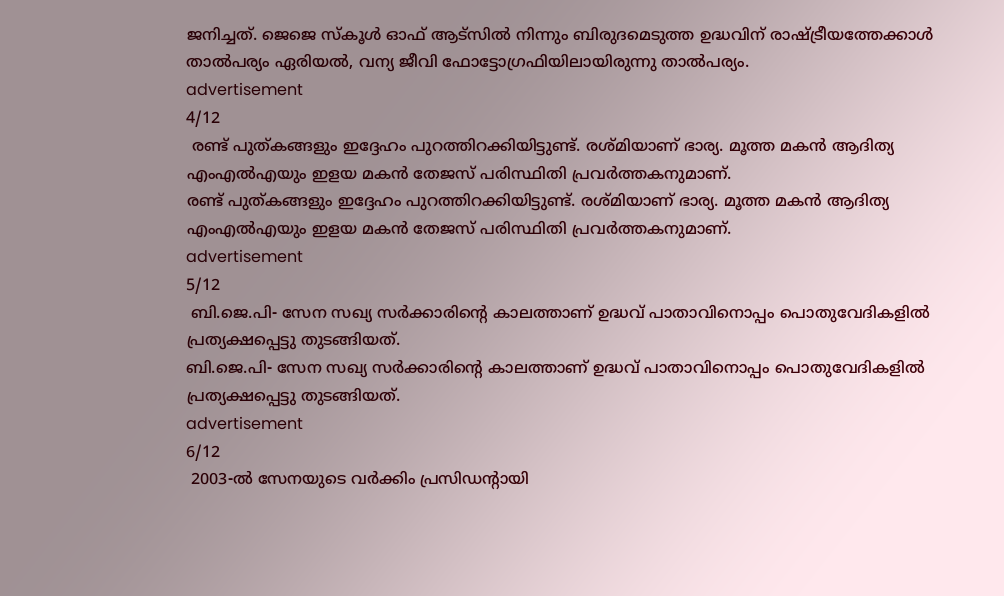ജനിച്ചത്. ജെജെ സ്കൂൾ ഓഫ് ആട്സിൽ നിന്നും ബിരുദമെടുത്ത ഉദ്ധവിന് രാഷ്ട്രീയത്തേക്കാൾ താൽപര്യം ഏരിയൽ, വന്യ ജീവി ഫോട്ടോഗ്രഫിയിലായിരുന്നു താൽപര്യം.
advertisement
4/12
 രണ്ട് പുത്കങ്ങളും ഇദ്ദേഹം പുറത്തിറക്കിയിട്ടുണ്ട്. രശ്മിയാണ് ഭാര്യ. മൂത്ത മകൻ ആദിത്യ എംഎൽഎയും ഇളയ മകൻ തേജസ് പരിസ്ഥിതി പ്രവർത്തകനുമാണ്.
രണ്ട് പുത്കങ്ങളും ഇദ്ദേഹം പുറത്തിറക്കിയിട്ടുണ്ട്. രശ്മിയാണ് ഭാര്യ. മൂത്ത മകൻ ആദിത്യ എംഎൽഎയും ഇളയ മകൻ തേജസ് പരിസ്ഥിതി പ്രവർത്തകനുമാണ്.
advertisement
5/12
 ബി.ജെ.പി- സേന സഖ്യ സർക്കാരിന്റെ കാലത്താണ് ഉദ്ധവ് പാതാവിനൊപ്പം പൊതുവേദികളിൽ പ്രത്യക്ഷപ്പെട്ടു തുടങ്ങിയത്.
ബി.ജെ.പി- സേന സഖ്യ സർക്കാരിന്റെ കാലത്താണ് ഉദ്ധവ് പാതാവിനൊപ്പം പൊതുവേദികളിൽ പ്രത്യക്ഷപ്പെട്ടു തുടങ്ങിയത്.
advertisement
6/12
 2003-ൽ സേനയുടെ വർക്കിം പ്രസിഡന്റായി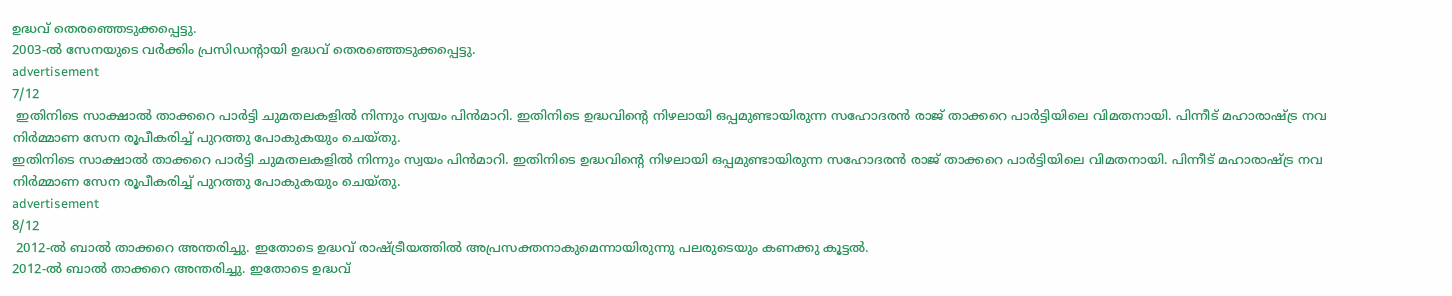ഉദ്ധവ് തെരഞ്ഞെടുക്കപ്പെട്ടു.
2003-ൽ സേനയുടെ വർക്കിം പ്രസിഡന്റായി ഉദ്ധവ് തെരഞ്ഞെടുക്കപ്പെട്ടു.
advertisement
7/12
 ഇതിനിടെ സാക്ഷാൽ താക്കറെ പാർട്ടി ചുമതലകളിൽ നിന്നും സ്വയം പിൻമാറി. ഇതിനിടെ ഉദ്ധവിന്റെ നിഴലായി ഒപ്പമുണ്ടായിരുന്ന സഹോദരൻ രാജ് താക്കറെ പാർട്ടിയിലെ വിമതനായി. പിന്നീട് മഹാരാഷ്ട്ര നവ നിർമ്മാണ സേന രൂപീകരിച്ച് പുറത്തു പോകുകയും ചെയ്തു.
ഇതിനിടെ സാക്ഷാൽ താക്കറെ പാർട്ടി ചുമതലകളിൽ നിന്നും സ്വയം പിൻമാറി. ഇതിനിടെ ഉദ്ധവിന്റെ നിഴലായി ഒപ്പമുണ്ടായിരുന്ന സഹോദരൻ രാജ് താക്കറെ പാർട്ടിയിലെ വിമതനായി. പിന്നീട് മഹാരാഷ്ട്ര നവ നിർമ്മാണ സേന രൂപീകരിച്ച് പുറത്തു പോകുകയും ചെയ്തു.
advertisement
8/12
 2012-ൽ ബാൽ താക്കറെ അന്തരിച്ചു. ഇതോടെ ഉദ്ധവ് രാഷ്ട്രീയത്തിൽ അപ്രസക്തനാകുമെന്നായിരുന്നു പലരുടെയും കണക്കു കൂട്ടൽ.
2012-ൽ ബാൽ താക്കറെ അന്തരിച്ചു. ഇതോടെ ഉദ്ധവ്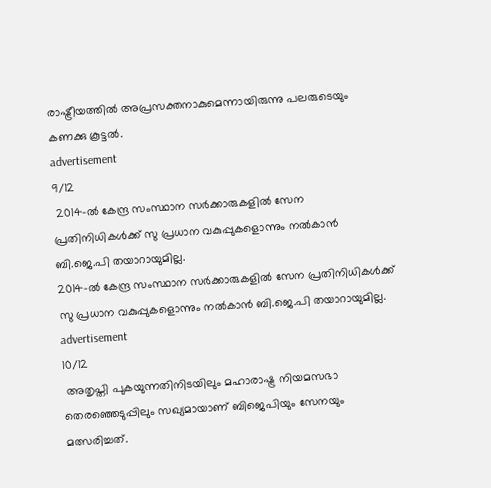രാഷ്ട്രീയത്തിൽ അപ്രസക്തനാകുമെന്നായിരുന്നു പലരുടെയും കണക്കു കൂട്ടൽ.
advertisement
9/12
 2014-ൽ കേന്ദ്ര സംസ്ഥാന സർക്കാരുകളിൽ സേന പ്രതിനിധികൾക്ക് സു പ്രധാന വകുപ്പുകളൊന്നും നൽകാൻ ബി.ജെ.പി തയാറായുമില്ല.
2014-ൽ കേന്ദ്ര സംസ്ഥാന സർക്കാരുകളിൽ സേന പ്രതിനിധികൾക്ക് സു പ്രധാന വകുപ്പുകളൊന്നും നൽകാൻ ബി.ജെ.പി തയാറായുമില്ല.
advertisement
10/12
 അതൃപ്തി പുകയുന്നതിനിടയിലും മഹാരാഷ്ട്ര നിയമസഭാ തെരഞ്ഞെടുപ്പിലും സഖ്യമായാണ് ബിജെപിയും സേനയും മത്സരിച്ചത്.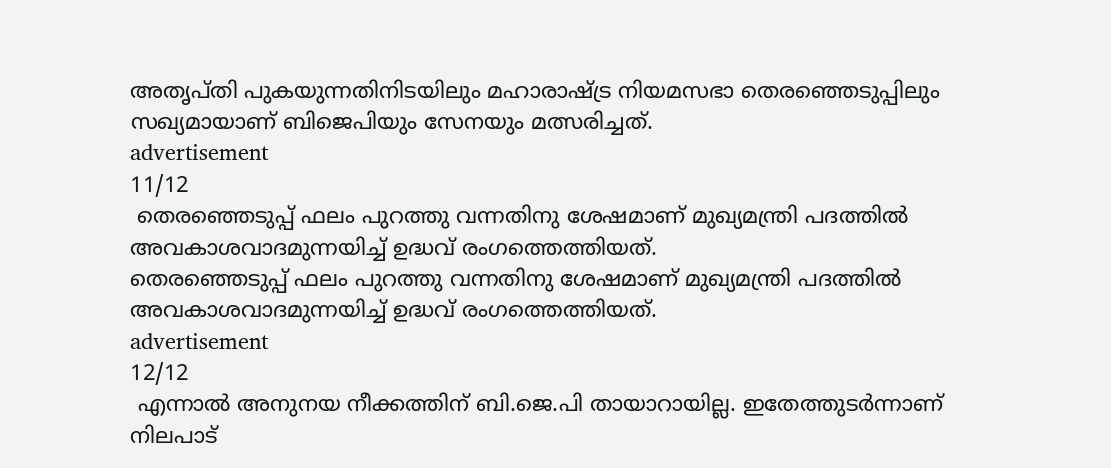അതൃപ്തി പുകയുന്നതിനിടയിലും മഹാരാഷ്ട്ര നിയമസഭാ തെരഞ്ഞെടുപ്പിലും സഖ്യമായാണ് ബിജെപിയും സേനയും മത്സരിച്ചത്.
advertisement
11/12
 തെരഞ്ഞെടുപ്പ് ഫലം പുറത്തു വന്നതിനു ശേഷമാണ് മുഖ്യമന്ത്രി പദത്തിൽ അവകാശവാദമുന്നയിച്ച് ഉദ്ധവ് രംഗത്തെത്തിയത്.
തെരഞ്ഞെടുപ്പ് ഫലം പുറത്തു വന്നതിനു ശേഷമാണ് മുഖ്യമന്ത്രി പദത്തിൽ അവകാശവാദമുന്നയിച്ച് ഉദ്ധവ് രംഗത്തെത്തിയത്.
advertisement
12/12
 എന്നാൽ അനുനയ നീക്കത്തിന് ബി.ജെ.പി തായാറായില്ല. ഇതേത്തുടർന്നാണ് നിലപാട്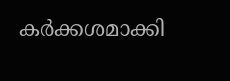കർക്കശമാക്കി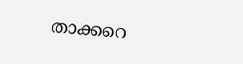താക്കറെ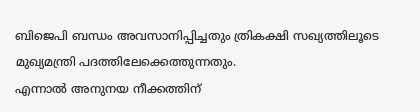ബിജെപി ബന്ധം അവസാനിപ്പിച്ചതും ത്രികക്ഷി സഖ്യത്തിലൂടെ മുഖ്യമന്ത്രി പദത്തിലേക്കെത്തുന്നതും.
എന്നാൽ അനുനയ നീക്കത്തിന്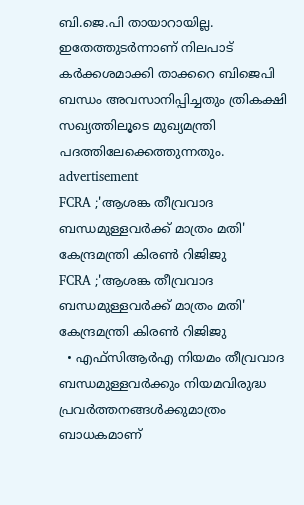ബി.ജെ.പി തായാറായില്ല. ഇതേത്തുടർന്നാണ് നിലപാട് കർക്കശമാക്കി താക്കറെ ബിജെപി ബന്ധം അവസാനിപ്പിച്ചതും ത്രികക്ഷി സഖ്യത്തിലൂടെ മുഖ്യമന്ത്രി പദത്തിലേക്കെത്തുന്നതും.
advertisement
FCRA ;'ആശങ്ക തീവ്രവാദ ബന്ധമുള്ളവർക്ക് മാത്രം മതി' കേന്ദ്രമന്ത്രി കിരണ്‍ റിജിജു
FCRA ;'ആശങ്ക തീവ്രവാദ ബന്ധമുള്ളവർക്ക് മാത്രം മതി' കേന്ദ്രമന്ത്രി കിരണ്‍ റിജിജു
  • എഫ്‌സിആർഎ നിയമം തീവ്രവാദ ബന്ധമുള്ളവർക്കും നിയമവിരുദ്ധ പ്രവർത്തനങ്ങൾക്കുമാത്രം ബാധകമാണ്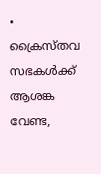• ക്രൈസ്തവ സഭകൾക്ക് ആശങ്ക വേണ്ട,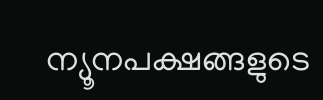ന്യൂനപക്ഷങ്ങളുടെ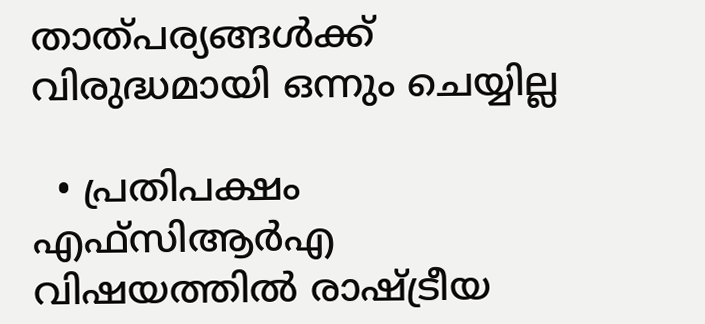താത്പര്യങ്ങൾക്ക് വിരുദ്ധമായി ഒന്നും ചെയ്യില്ല

  • പ്രതിപക്ഷം എഫ്‌സിആർഎ വിഷയത്തിൽ രാഷ്ട്രീയ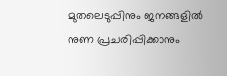മുതലെടുപ്പിനും ജനങ്ങളിൽ നുണ പ്രചരിപ്പിക്കാനും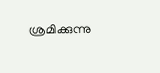ശ്രമിക്കുന്നു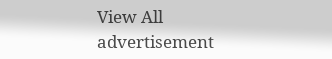View All
advertisement